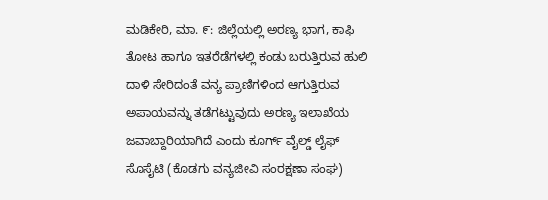ಮಡಿಕೇರಿ, ಮಾ. ೯: ಜಿಲ್ಲೆಯಲ್ಲಿ ಅರಣ್ಯ ಭಾಗ, ಕಾಫಿ ತೋಟ ಹಾಗೂ ಇತರೆಡೆಗಳಲ್ಲಿ ಕಂಡು ಬರುತ್ತಿರುವ ಹುಲಿ ದಾಳಿ ಸೇರಿದಂತೆ ವನ್ಯ ಪ್ರಾಣಿಗಳಿಂದ ಆಗುತ್ತಿರುವ ಅಪಾಯವನ್ನು ತಡೆಗಟ್ಟುವುದು ಅರಣ್ಯ ಇಲಾಖೆಯ ಜವಾಬ್ದಾರಿಯಾಗಿದೆ ಎಂದು ಕೂರ್ಗ್ ವೈಲ್ಡ್ ಲೈಫ್ ಸೊಸೈಟಿ (ಕೊಡಗು ವನ್ಯಜೀವಿ ಸಂರಕ್ಷಣಾ ಸಂಘ)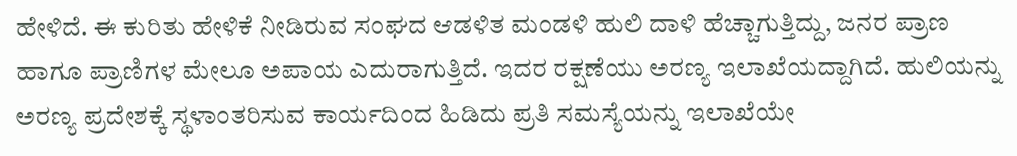ಹೇಳಿದೆ. ಈ ಕುರಿತು ಹೇಳಿಕೆ ನೀಡಿರುವ ಸಂಘದ ಆಡಳಿತ ಮಂಡಳಿ ಹುಲಿ ದಾಳಿ ಹೆಚ್ಚಾಗುತ್ತಿದ್ದು, ಜನರ ಪ್ರಾಣ ಹಾಗೂ ಪ್ರಾಣಿಗಳ ಮೇಲೂ ಅಪಾಯ ಎದುರಾಗುತ್ತಿದೆ. ಇದರ ರಕ್ಷಣೆಯು ಅರಣ್ಯ ಇಲಾಖೆಯದ್ದಾಗಿದೆ. ಹುಲಿಯನ್ನು ಅರಣ್ಯ ಪ್ರದೇಶಕ್ಕೆ ಸ್ಥಳಾಂತರಿಸುವ ಕಾರ್ಯದಿಂದ ಹಿಡಿದು ಪ್ರತಿ ಸಮಸ್ಯೆಯನ್ನು ಇಲಾಖೆಯೇ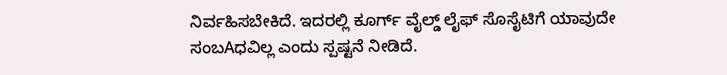ನಿರ್ವಹಿಸಬೇಕಿದೆ. ಇದರಲ್ಲಿ ಕೂರ್ಗ್ ವೈಲ್ಡ್ ಲೈಫ್ ಸೊಸೈಟಿಗೆ ಯಾವುದೇ ಸಂಬAಧವಿಲ್ಲ ಎಂದು ಸ್ಪಷ್ಟನೆ ನೀಡಿದೆ.